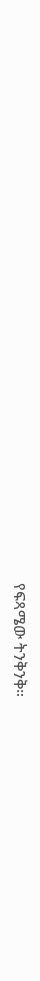የፍጻሜው ትንቅንቅ።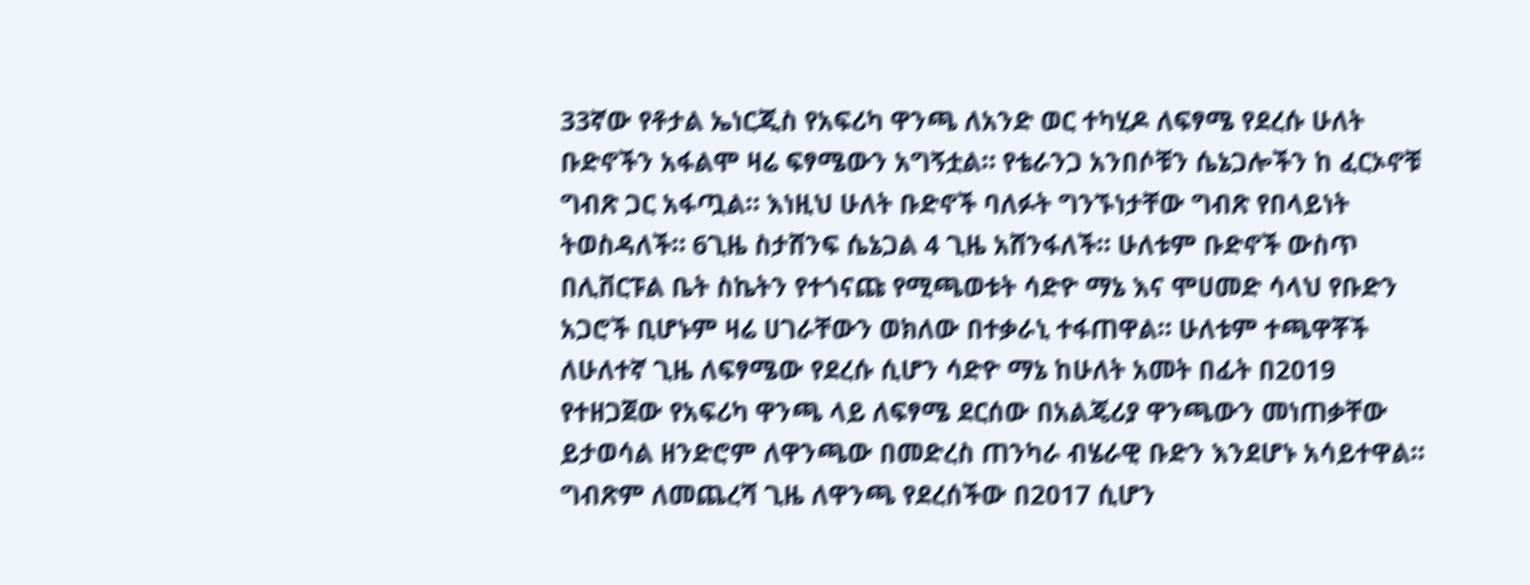33ኛው የቶታል ኤነርጂስ የአፍሪካ ዋንጫ ለአንድ ወር ተካሂዶ ለፍፃሜ የደረሱ ሁለት ቡድኖችን አፋልሞ ዛሬ ፍፃሜውን አግኝቷል። የቴራንጋ አንበሶቹን ሴኔጋሎችን ከ ፈርኦኖቹ ግብጽ ጋር አፋጧል። እነዚህ ሁለት ቡድኖች ባለፉት ግንኙነታቸው ግብጽ የበላይነት ትወስዳለች። 6ጊዜ ስታሸንፍ ሴኔጋል 4 ጊዜ አሸንፋለች። ሁለቱም ቡድኖች ውስጥ በሊቨርፑል ቤት ስኬትን የተጎናጩ የሚጫወቱት ሳድዮ ማኔ እና ሞሀመድ ሳላህ የቡድን አጋሮች ቢሆኑም ዛሬ ሀገራቸውን ወክለው በተቃራኒ ተፋጠዋል። ሁለቱም ተጫዋቾች ለሁለተኛ ጊዜ ለፍፃሜው የደረሱ ሲሆን ሳድዮ ማኔ ከሁለት አመት በፊት በ2019 የተዘጋጀው የአፍሪካ ዋንጫ ላይ ለፍፃሜ ደርሰው በአልጄሪያ ዋንጫውን መነጠቃቸው ይታወሳል ዘንድሮም ለዋንጫው በመድረስ ጠንካራ ብሄራዊ ቡድን እንደሆኑ አሳይተዋል። ግብጽም ለመጨረሻ ጊዜ ለዋንጫ የደረሰችው በ2017 ሲሆን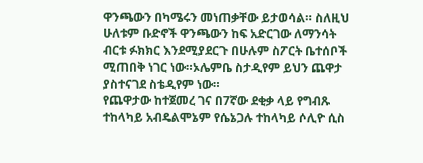ዋንጫውን በካሜሩን መነጠቃቸው ይታወሳል። ስለዚህ ሁለቱም ቡድኖች ዋንጫውን ከፍ አድርገው ለማንሳት ብርቱ ፉክክር እንደሚያደርጉ በሁሉም ስፖርት ቤተሰቦች ሚጠበቅ ነገር ነው።ኦሌምቤ ስታዲየም ይህን ጨዋታ ያስተናገደ ስቴዲየም ነው።
የጨዋታው ከተጀመረ ገና በ7ኛው ደቂቃ ላይ የግብጹ ተከላካይ አብዴልሞኔም የሴኔጋሉ ተከላካይ ሶሊዮ ሲስ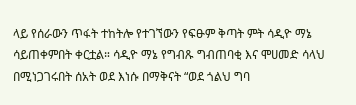ላይ የሰራውን ጥፋት ተከትሎ የተገኘውን የፍፁም ቅጣት ምት ሳዲዮ ማኔ ሳይጠቀምበት ቀርቷል። ሳዲዮ ማኔ የግብጹ ግብጠባቂ እና ሞሀመድ ሳላህ በሚነጋገሩበት ሰአት ወደ እነሱ በማቅናት “ወደ ጎልህ ግባ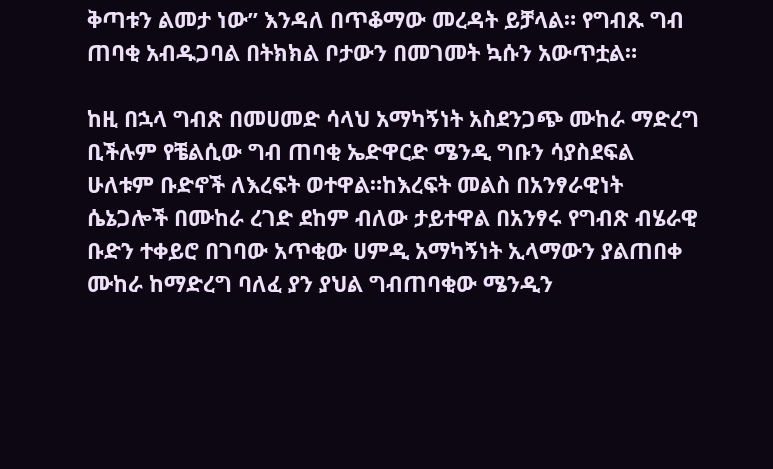ቅጣቱን ልመታ ነው” እንዳለ በጥቆማው መረዳት ይቻላል። የግብጹ ግብ ጠባቂ አብዱጋባል በትክክል ቦታውን በመገመት ኳሱን አውጥቷል።

ከዚ በኋላ ግብጽ በመሀመድ ሳላህ አማካኝነት አስደንጋጭ ሙከራ ማድረግ ቢችሉም የቼልሲው ግብ ጠባቂ ኤድዋርድ ሜንዲ ግቡን ሳያስደፍል ሁለቱም ቡድኖች ለእረፍት ወተዋል።ከእረፍት መልስ በአንፃራዊነት ሴኔጋሎች በሙከራ ረገድ ደከም ብለው ታይተዋል በአንፃሩ የግብጽ ብሄራዊ ቡድን ተቀይሮ በገባው አጥቂው ሀምዲ አማካኝነት ኢላማውን ያልጠበቀ ሙከራ ከማድረግ ባለፈ ያን ያህል ግብጠባቂው ሜንዲን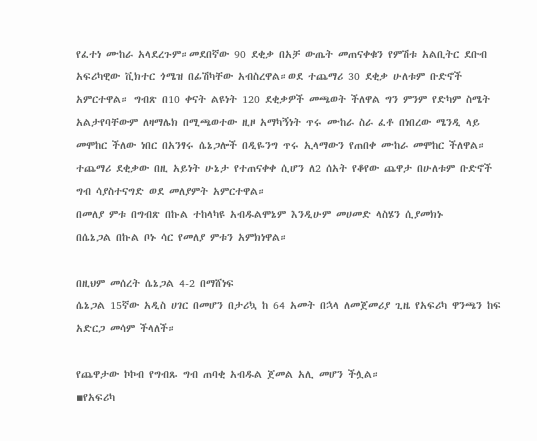የፈተነ ሙከራ አላደረጉም።መደበኛው 90 ደቂቃ በአቻ ውጤት መጠናቀቁን የምሽቱ አልቢትር ደቡብ አፍሪካዊው ቪክተር ጎሜዝ በፊሽካቸው አብስረዋል።ወደ ተጨማሪ 30 ደቂቃ ሁለቱም ቡድኖች አምርተዋል። ግብጽ በ10 ቀናት ልዩነት 120 ደቂቃዎች መጫወት ችለዋል ግን ምንም የድካም ስሜት አልታየባቸውም ለዛማሌክ በሚጫወተው ዚዞ አማካኝነት ጥሩ ሙከራ ስራ ፈቶ በነበረው ሜንዲ ላይ መሞከር ችለው ነበር በአንፃሩ ሴኔጋሎች በዲዬንግ ጥሩ ኢላማውን የጠበቀ ሙከራ መሞከር ችለዋል። ተጨማሪ ደቂቃው በዚ አይነት ሁኔታ የተጠናቀቀ ሲሆን ለ2 ሰአት የቆየው ጨዋታ በሁለቱም ቡድኖች ግብ ሳያስተናግድ ወደ መለያምት አምርተዋል።
በመለያ ምቱ በግብጽ በኩል ተከላካዩ አብዱልሞኔም እንዲሁም መሀመድ ላስሄን ሲያመክኑ
በሴኔጋል በኩል ቦኑ ሳር የመለያ ምቱን አምክነዋል።

በዚህም መሰረት ሴኔጋል 4-2 በማሸነፍ
ሴኔጋል 15ኛው አዲስ ሀገር በመሆን በታሪኳ ከ 64 አመት በኋላ ለመጀመሪያ ጊዜ የአፍሪካ ዋንጫን ከፍ አድርጋ መሳም ችላለች።

የጨዋታው ኮኮብ የግብጹ ግብ ጠባቂ አብዱል ጀመል አሊ መሆን ችሏል።
▪የአፍሪካ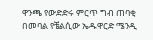ዋንጫ የውድድሩ ምርጥ ግብ ጠባቂ በመባል የቼልሲው ኤዱዋርድ ሜንዲ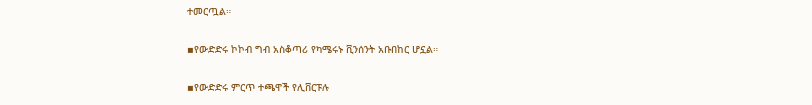ተመርጧል።

▪የውድድሩ ኮኮብ ግብ አስቆጣሪ የካሜሩኑ ቪንሰንት አቡበከር ሆኗል።

▪የውድድሩ ምርጥ ተጫዋች የሊቨርፑሉ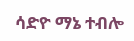ሳድዮ ማኔ ተብሎ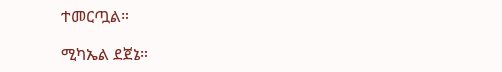ተመርጧል።

ሚካኤል ደጀኔ።